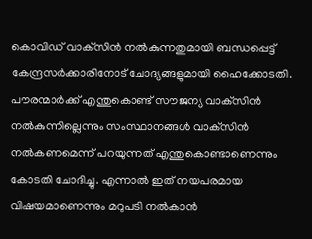കൊവിഡ് വാക്‌സിൻ നൽകുന്നതുമായി ബന്ധപ്പെട്ട് കേന്ദ്രസർക്കാരിനോട് ചോദ്യങ്ങളുമായി ഹൈക്കോടതി. പൗരന്മാർക്ക് എന്തുകൊണ്ട് സൗജന്യ വാക്‌സിൻ നൽകുന്നില്ലെന്നും സംസ്ഥാനങ്ങൾ വാക്‌സിൻ നൽകണമെന്ന് പറയുന്നത് എന്തുകൊണ്ടാണെന്നും കോടതി ചോദിച്ചു. എന്നാൽ ഇത് നയപരമായ വിഷയമാണെന്നും മറുപടി നൽകാൻ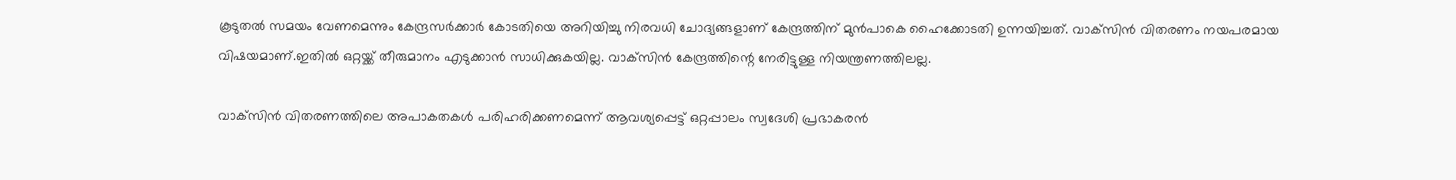കൂടുതൽ സമയം വേണമെന്നും കേന്ദ്രസർക്കാർ കോടതിയെ അറിയിച്ചു നിരവധി ചോദ്യങ്ങളാണ് കേന്ദ്രത്തിന് മുന്‍പാകെ ഹൈക്കോടതി ഉന്നയിച്ചത്. വാക്‌സിന്‍ വിതരണം നയപരമായ വിഷയമാണ്.ഇതില്‍ ഒറ്റയ്ക്ക് തീരുമാനം എടുക്കാന്‍ സാധിക്കുകയില്ല. വാക്‌സിന്‍ കേന്ദ്രത്തിന്റെ നേരിട്ടുള്ള നിയന്ത്രണത്തിലല്ല.

വാക്‌സിന്‍ വിതരണത്തിലെ അപാകതകള്‍ പരിഹരിക്കണമെന്ന് ആവശ്യപ്പെട്ട് ഒറ്റപ്പാലം സ്വദേശി പ്രഭാകരന്‍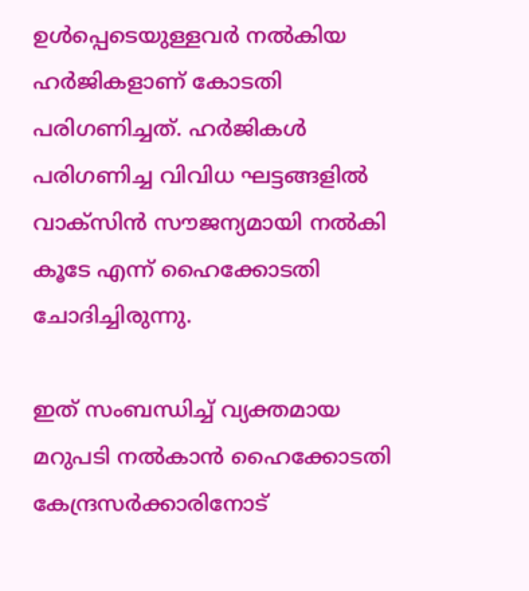ഉള്‍പ്പെടെയുള്ളവര്‍ നല്‍കിയ ഹര്‍ജികളാണ് കോടതി പരിഗണിച്ചത്. ഹര്‍ജികള്‍ പരിഗണിച്ച വിവിധ ഘട്ടങ്ങളില്‍ വാക്‌സിന്‍ സൗജന്യമായി നല്‍കി കൂടേ എന്ന് ഹൈക്കോടതി ചോദിച്ചിരുന്നു.

ഇത് സംബന്ധിച്ച് വ്യക്തമായ മറുപടി നല്‍കാന്‍ ഹൈക്കോടതി കേന്ദ്രസര്‍ക്കാരിനോട്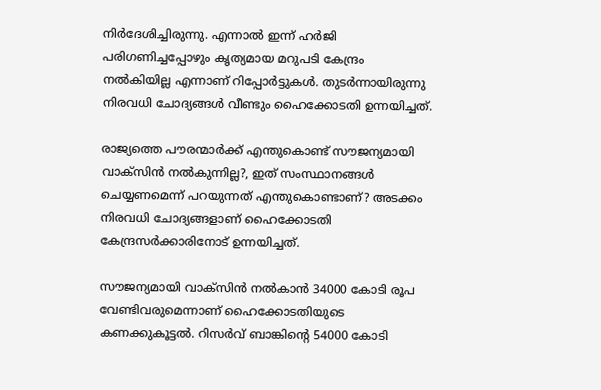നിര്‍ദേശിച്ചിരുന്നു. എന്നാല്‍ ഇന്ന് ഹര്‍ജി പരിഗണിച്ചപ്പോഴും കൃത്യമായ മറുപടി കേന്ദ്രം നല്‍കിയില്ല എന്നാണ് റിപ്പോര്‍ട്ടുകള്‍. തുടര്‍ന്നായിരുന്നു നിരവധി ചോദ്യങ്ങള്‍ വീണ്ടും ഹൈക്കോടതി ഉന്നയിച്ചത്.

രാജ്യത്തെ പൗരന്മാര്‍ക്ക് എന്തുകൊണ്ട് സൗജന്യമായി വാക്‌സിന്‍ നല്‍കുന്നില്ല?, ഇത് സംസ്ഥാനങ്ങള്‍ ചെയ്യണമെന്ന് പറയുന്നത് എന്തുകൊണ്ടാണ്? അടക്കം നിരവധി ചോദ്യങ്ങളാണ് ഹൈക്കോടതി കേന്ദ്രസര്‍ക്കാരിനോട് ഉന്നയിച്ചത്.

സൗജന്യമായി വാക്‌സിന്‍ നല്‍കാന്‍ 34000 കോടി രൂപ വേണ്ടിവരുമെന്നാണ് ഹൈക്കോടതിയുടെ കണക്കുകൂട്ടല്‍. റിസര്‍വ് ബാങ്കിന്റെ 54000 കോടി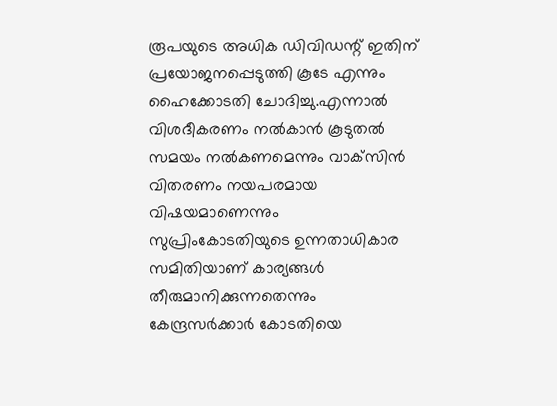രൂപയുടെ അധിക ഡിവിഡന്റ് ഇതിന് പ്രയോജനപ്പെടുത്തി കൂടേ എന്നും ഹൈക്കോടതി ചോദിച്ചു.എന്നാല്‍ വിശദീകരണം നല്‍കാന്‍ കൂടുതല്‍ സമയം നല്‍കണമെന്നും വാക്‌സിന്‍ വിതരണം നയപരമായ വിഷയമാണെന്നും സുപ്രിംകോടതിയുടെ ഉന്നതാധികാര സമിതിയാണ് കാര്യങ്ങള്‍ തീരുമാനിക്കുന്നതെന്നും കേന്ദ്രസര്‍ക്കാര്‍ കോടതിയെ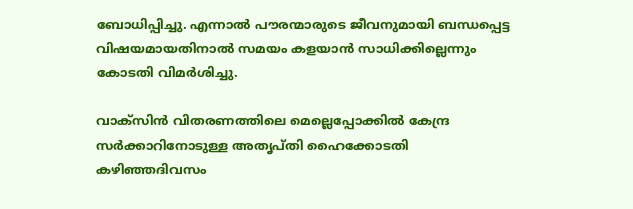ബോധിപ്പിച്ചു. എന്നാല്‍ പൗരന്മാരുടെ ജീവനുമായി ബന്ധപ്പെട്ട വിഷയമായതിനാല്‍ സമയം കളയാന്‍ സാധിക്കില്ലെന്നും കോടതി വിമര്‍ശിച്ചു.

വാക്സിന്‍ വിതരണത്തിലെ മെല്ലെപ്പോക്കില്‍ കേന്ദ്ര സര്‍ക്കാറിനോടുള്ള അതൃപ്തി ഹൈക്കോടതി കഴിഞ്ഞദിവസം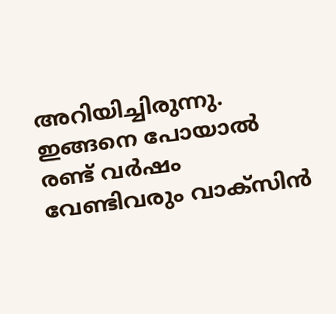അറിയിച്ചിരുന്നു. ഇങ്ങനെ പോയാല്‍ രണ്ട് വര്‍ഷം വേണ്ടിവരും വാക്‌സിന്‍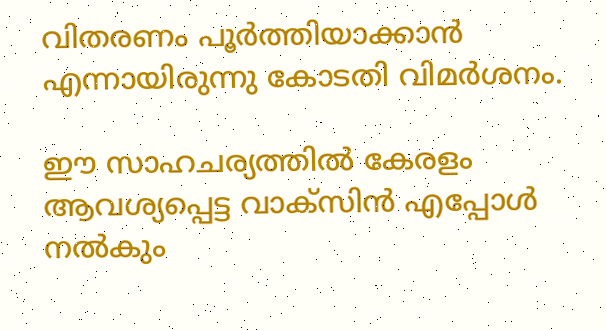വിതരണം പൂര്‍ത്തിയാക്കാന്‍ എന്നായിരുന്നു കോടതി വിമര്‍ശനം.

ഈ സാഹചര്യത്തില്‍ കേരളം ആവശ്യപ്പെട്ട വാക്‌സിന്‍ എപ്പോള്‍ നല്‍കും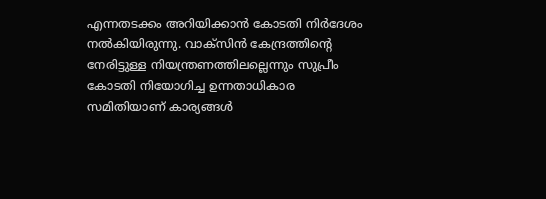എന്നതടക്കം അറിയിക്കാന്‍ കോടതി നിര്‍ദേശം നല്‍കിയിരുന്നു. വാക്‌സിന്‍ കേന്ദ്രത്തിന്റെ നേരിട്ടുള്ള നിയന്ത്രണത്തിലല്ലെന്നും സുപ്രീം കോടതി നിയോഗിച്ച ഉന്നതാധികാര സമിതിയാണ് കാര്യങ്ങള്‍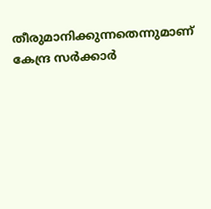തീരുമാനിക്കുന്നതെന്നുമാണ് കേന്ദ്ര സര്‍ക്കാര്‍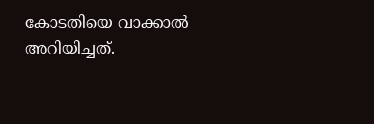കോടതിയെ വാക്കാല്‍ അറിയിച്ചത്.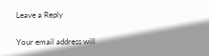Leave a Reply

Your email address will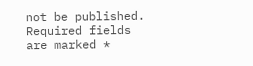not be published. Required fields are marked *